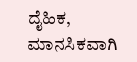ದೈಹಿಕ, ಮಾನಸಿಕವಾಗಿ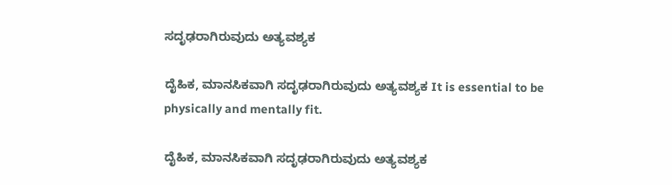ಸದೃಢರಾಗಿರುವುದು ಅತ್ಯವಶ್ಯಕ

ದೈಹಿಕ, ಮಾನಸಿಕವಾಗಿ ಸದೃಢರಾಗಿರುವುದು ಅತ್ಯವಶ್ಯಕ It is essential to be physically and mentally fit.

ದೈಹಿಕ, ಮಾನಸಿಕವಾಗಿ ಸದೃಢರಾಗಿರುವುದು ಅತ್ಯವಶ್ಯಕ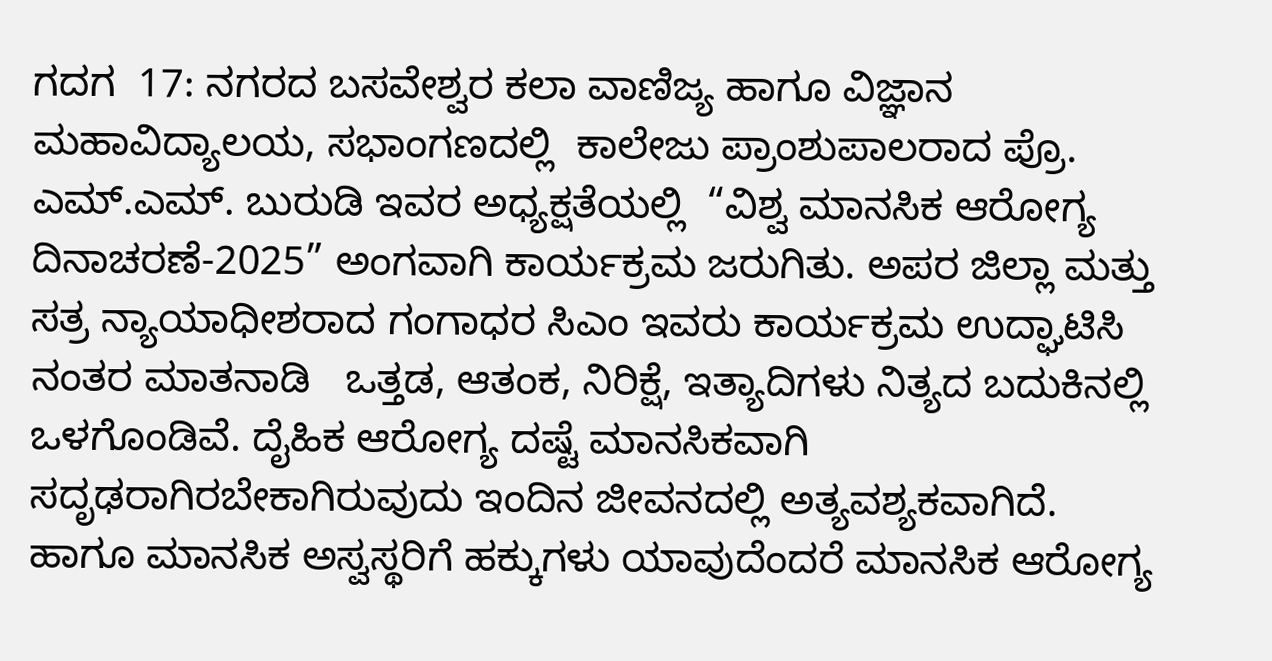ಗದಗ  17: ನಗರದ ಬಸವೇಶ್ವರ ಕಲಾ ವಾಣಿಜ್ಯ ಹಾಗೂ ವಿಜ್ಞಾನ ಮಹಾವಿದ್ಯಾಲಯ, ಸಭಾಂಗಣದಲ್ಲಿ  ಕಾಲೇಜು ಪ್ರಾಂಶುಪಾಲರಾದ ಪ್ರೊ. ಎಮ್‌.ಎಮ್‌. ಬುರುಡಿ ಇವರ ಅಧ್ಯಕ್ಷತೆಯಲ್ಲಿ  “ವಿಶ್ವ ಮಾನಸಿಕ ಆರೋಗ್ಯ ದಿನಾಚರಣೆ-2025” ಅಂಗವಾಗಿ ಕಾರ್ಯಕ್ರಮ ಜರುಗಿತು. ಅಪರ ಜಿಲ್ಲಾ ಮತ್ತು ಸತ್ರ ನ್ಯಾಯಾಧೀಶರಾದ ಗಂಗಾಧರ ಸಿಎಂ ಇವರು ಕಾರ್ಯಕ್ರಮ ಉದ್ಘಾಟಿಸಿ ನಂತರ ಮಾತನಾಡಿ   ಒತ್ತಡ, ಆತಂಕ, ನಿರಿಕ್ಷೆ, ಇತ್ಯಾದಿಗಳು ನಿತ್ಯದ ಬದುಕಿನಲ್ಲಿ ಒಳಗೊಂಡಿವೆ. ದೈಹಿಕ ಆರೋಗ್ಯ ದಷ್ಟೆ ಮಾನಸಿಕವಾಗಿ ಸದೃಢರಾಗಿರಬೇಕಾಗಿರುವುದು ಇಂದಿನ ಜೀವನದಲ್ಲಿ ಅತ್ಯವಶ್ಯಕವಾಗಿದೆ. ಹಾಗೂ ಮಾನಸಿಕ ಅಸ್ವಸ್ಥರಿಗೆ ಹಕ್ಕುಗಳು ಯಾವುದೆಂದರೆ ಮಾನಸಿಕ ಆರೋಗ್ಯ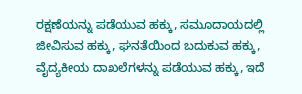ರಕ್ಷಣೆಯನ್ನು ಪಡೆಯುವ ಹಕ್ಕು, ಸಮೂದಾಯದಲ್ಲಿ ಜೀವಿಸುವ ಹಕ್ಕು, ಘನತೆಯಿಂದ ಬದುಕುವ ಹಕ್ಕು, ವೈದ್ಯಕೀಯ ದಾಖಲೆಗಳನ್ನು ಪಡೆಯುವ ಹಕ್ಕು, ಇದೆ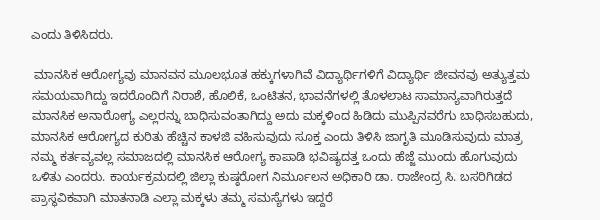ಎಂದು ತಿಳಿಸಿದರು.

 ಮಾನಸಿಕ ಆರೋಗ್ಯವು ಮಾನವನ ಮೂಲಭೂತ ಹಕ್ಕುಗಳಾಗಿವೆ ವಿದ್ಯಾರ್ಥಿಗಳಿಗೆ ವಿದ್ಯಾರ್ಥಿ ಜೀವನವು ಅತ್ಯುತ್ತಮ ಸಮಯವಾಗಿದ್ದು ಇದರೊಂದಿಗೆ ನಿರಾಶೆ, ಹೊಲಿಕೆ, ಒಂಟಿತನ, ಭಾವನೆಗಳಲ್ಲಿ ತೊಳಲಾಟ ಸಾಮಾನ್ಯವಾಗಿರುತ್ತದೆ ಮಾನಸಿಕ ಅನಾರೋಗ್ಯ ಎಲ್ಲರನ್ನು ಬಾಧಿಸುವಂತಾಗಿದ್ದು ಅದು ಮಕ್ಕಳಿಂದ ಹಿಡಿದು ಮುಪ್ಪಿನವರೆಗು ಬಾಧಿಸಬಹುದು, ಮಾನಸಿಕ ಆರೋಗ್ಯದ ಕುರಿತು ಹೆಚ್ಚಿನ ಕಾಳಜಿ ವಹಿಸುವುದು ಸೂಕ್ತ ಎಂದು ತಿಳಿಸಿ ಜಾಗೃತಿ ಮೂಡಿಸುವುದು ಮಾತ್ರ ನಮ್ಮ ಕರ್ತವ್ಯವಲ್ಲ ಸಮಾಜದಲ್ಲಿ ಮಾನಸಿಕ ಆರೋಗ್ಯ ಕಾಪಾಡಿ ಭವಿಷ್ಯದತ್ತ ಒಂದು ಹೆಜ್ಜೆ ಮುಂದು ಹೊಗುವುದು ಒಳಿತು ಎಂದರು. ಕಾರ್ಯಕ್ರಮದಲ್ಲಿ ಜಿಲ್ಲಾ ಕುಷ್ಠರೋಗ ನಿರ್ಮೂಲನ ಅಧಿಕಾರಿ ಡಾ. ರಾಜೇಂದ್ರ ಸಿ. ಬಸರಿಗಿಡದ ಪ್ರಾಸ್ಥವಿಕವಾಗಿ ಮಾತನಾಡಿ ಎಲ್ಲಾ ಮಕ್ಕಳು ತಮ್ಮ ಸಮಸ್ಯೆಗಳು ಇದ್ದರೆ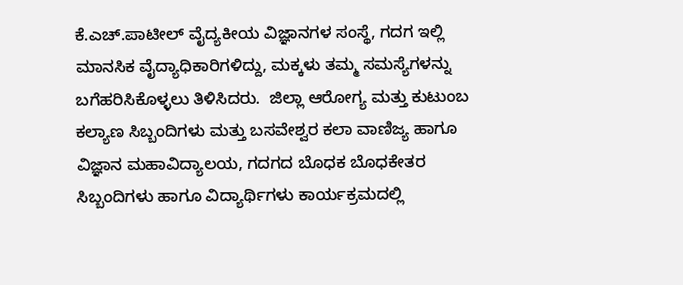ಕೆ.ಎಚ್‌.ಪಾಟೀಲ್ ವೈದ್ಯಕೀಯ ವಿಜ್ಞಾನಗಳ ಸಂಸ್ಥೆ, ಗದಗ ಇಲ್ಲಿ ಮಾನಸಿಕ ವೈದ್ಯಾಧಿಕಾರಿಗಳಿದ್ದು, ಮಕ್ಕಳು ತಮ್ಮ ಸಮಸ್ಯೆಗಳನ್ನು ಬಗೆಹರಿಸಿಕೊಳ್ಳಲು ತಿಳಿಸಿದರು.  ಜಿಲ್ಲಾ ಆರೋಗ್ಯ ಮತ್ತು ಕುಟುಂಬ ಕಲ್ಯಾಣ ಸಿಬ್ಬಂದಿಗಳು ಮತ್ತು ಬಸವೇಶ್ವರ ಕಲಾ ವಾಣಿಜ್ಯ ಹಾಗೂ ವಿಜ್ಞಾನ ಮಹಾವಿದ್ಯಾಲಯ, ಗದಗದ ಬೊಧಕ ಬೊಧಕೇತರ ಸಿಬ್ಬಂದಿಗಳು ಹಾಗೂ ವಿದ್ಯಾರ್ಥಿಗಳು ಕಾರ್ಯಕ್ರಮದಲ್ಲಿ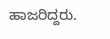ಹಾಜರಿದ್ದರು.